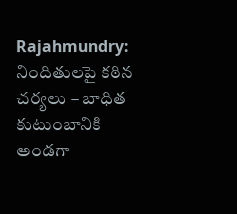Rajahmundry: నిందితులపై కఠిన చర్యలు – బాధిత కుటుంబానికి అండగా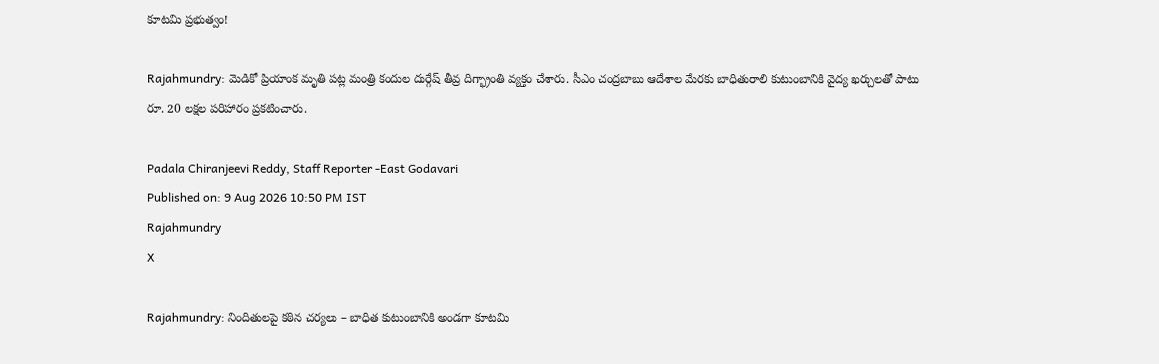కూటమి ప్రభుత్వం!

Rajahmundry: మెడికో ప్రియాంక మృతి పట్ల మంత్రి కందుల దుర్గేష్ తీవ్ర దిగ్భ్రాంతి వ్యక్తం చేశారు. సీఎం చంద్రబాబు ఆదేశాల మేరకు బాధితురాలి కుటుంబానికి వైద్య ఖర్చులతో పాటు రూ. 20 లక్షల పరిహారం ప్రకటించారు.

Padala Chiranjeevi Reddy, Staff Reporter -East Godavari
Published on: 9 Aug 2026 10:50 PM IST
Rajahmundry
X

Rajahmundry: నిందితులపై కఠిన చర్యలు – బాధిత కుటుంబానికి అండగా కూటమి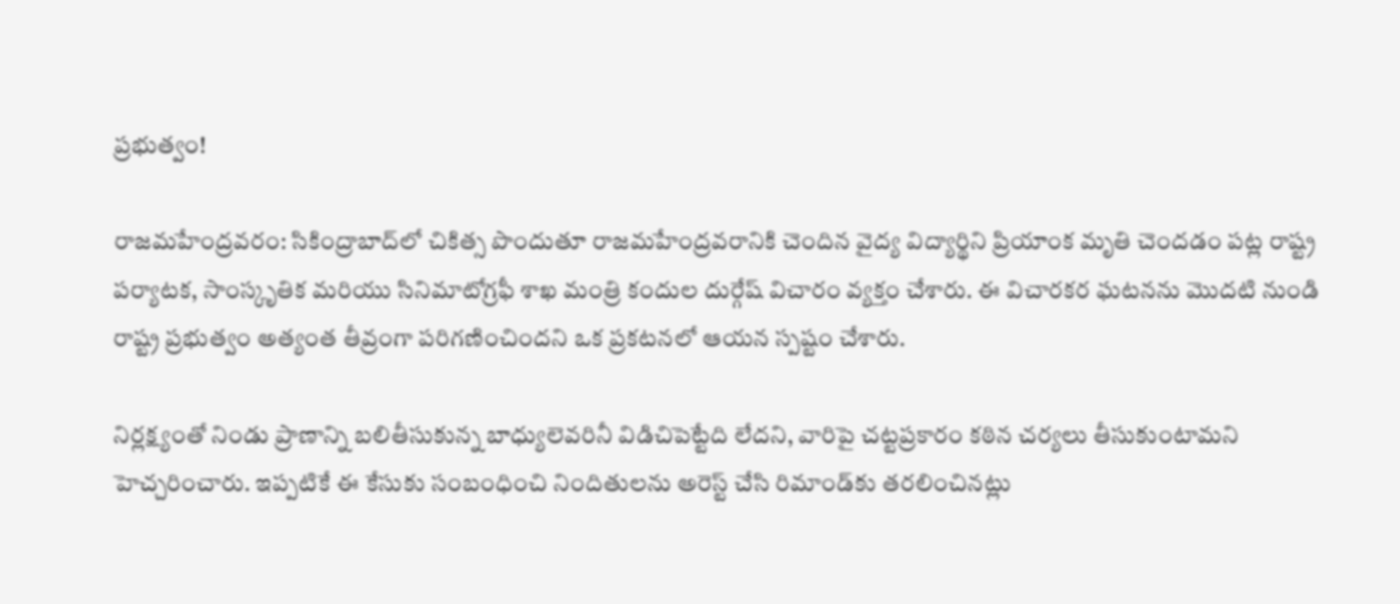ప్రభుత్వం!

రాజమహేంద్రవరం: సికింద్రాబాద్‌లో చికిత్స పొందుతూ రాజమహేంద్రవరానికి చెందిన వైద్య విద్యార్థిని ప్రియాంక మృతి చెందడం పట్ల రాష్ట్ర పర్యాటక, సాంస్కృతిక మరియు సినిమాటోగ్రఫీ శాఖ మంత్రి కందుల దుర్గేష్ విచారం వ్యక్తం చేశారు. ఈ విచారకర ఘటనను మొదటి నుండి రాష్ట్ర ప్రభుత్వం అత్యంత తీవ్రంగా పరిగణించిందని ఒక ప్రకటనలో ఆయన స్పష్టం చేశారు.

నిర్లక్ష్యంతో నిండు ప్రాణాన్ని బలితీసుకున్న బాధ్యులెవరినీ విడిచిపెట్టేది లేదని, వారిపై చట్టప్రకారం కఠిన చర్యలు తీసుకుంటామని హెచ్చరించారు. ఇప్పటికే ఈ కేసుకు సంబంధించి నిందితులను అరెస్ట్ చేసి రిమాండ్‌కు తరలించినట్లు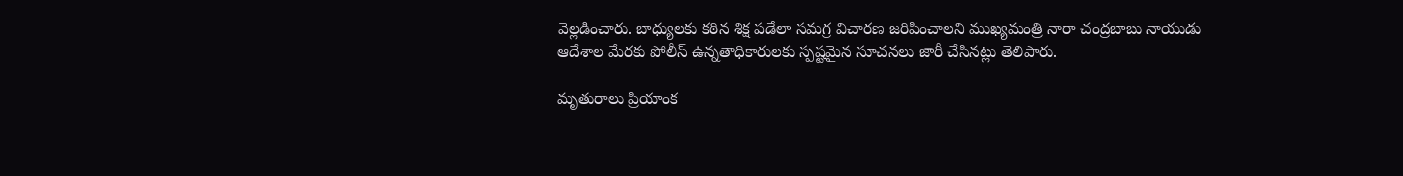వెల్లడించారు. బాధ్యులకు కఠిన శిక్ష పడేలా సమగ్ర విచారణ జరిపించాలని ముఖ్యమంత్రి నారా చంద్రబాబు నాయుడు ఆదేశాల మేరకు పోలీస్ ఉన్నతాధికారులకు స్పష్టమైన సూచనలు జారీ చేసినట్లు తెలిపారు.

మృతురాలు ప్రియాంక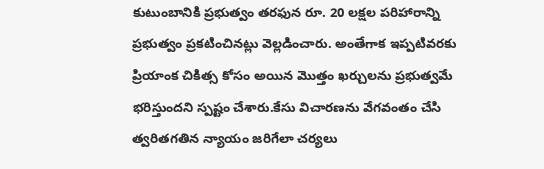కుటుంబానికి ప్రభుత్వం తరఫున రూ. 20 లక్షల పరిహారాన్ని ప్రభుత్వం ప్రకటించినట్లు వెల్లడించారు. అంతేగాక ఇప్పటివరకు ప్రియాంక చికిత్స కోసం అయిన మొత్తం ఖర్చులను ప్రభుత్వమే భరిస్తుందని స్పష్టం చేశారు.కేసు విచారణను వేగవంతం చేసి త్వరితగతిన న్యాయం జరిగేలా చర్యలు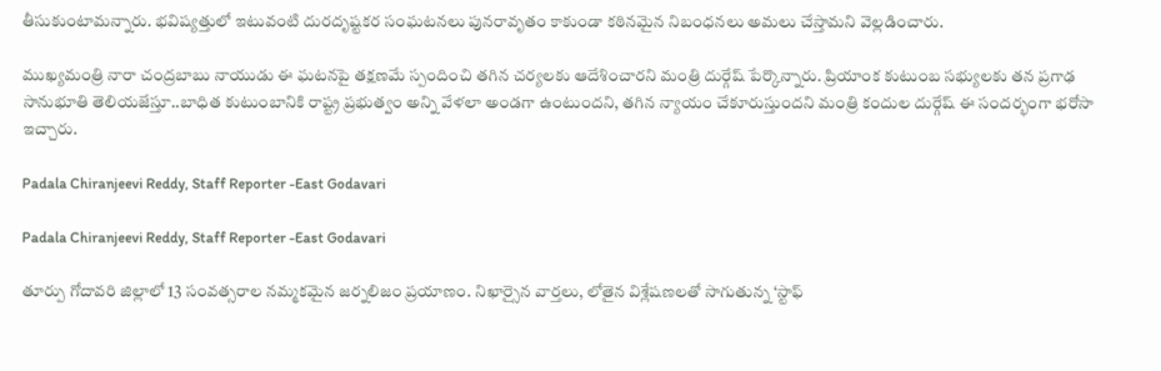తీసుకుంటామన్నారు. భవిష్యత్తులో ఇటువంటి దురదృష్టకర సంఘటనలు పునరావృతం కాకుండా కఠినమైన నిబంధనలు అమలు చేస్తామని వెల్లడించారు.

ముఖ్యమంత్రి నారా చంద్రబాబు నాయుడు ఈ ఘటనపై తక్షణమే స్పందించి తగిన చర్యలకు ఆదేశించారని మంత్రి దుర్గేష్ పేర్కొన్నారు. ప్రియాంక కుటుంబ సభ్యులకు తన ప్రగాఢ సానుభూతి తెలియజేస్తూ..బాధిత కుటుంబానికి రాష్ట్ర ప్రభుత్వం అన్ని వేళలా అండగా ఉంటుందని, తగిన న్యాయం చేకూరుస్తుందని మంత్రి కందుల దుర్గేష్ ఈ సందర్భంగా భరోసా ఇచ్చారు.

Padala Chiranjeevi Reddy, Staff Reporter -East Godavari

Padala Chiranjeevi Reddy, Staff Reporter -East Godavari

తూర్పు గోదావరి జిల్లాలో 13 సంవత్సరాల నమ్మకమైన జర్నలిజం ప్రయాణం. నిఖార్సైన వార్తలు, లోతైన విశ్లేషణలతో సాగుతున్న ‘స్టాఫ్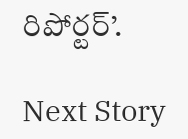రిపోర్టర్’.

Next Story